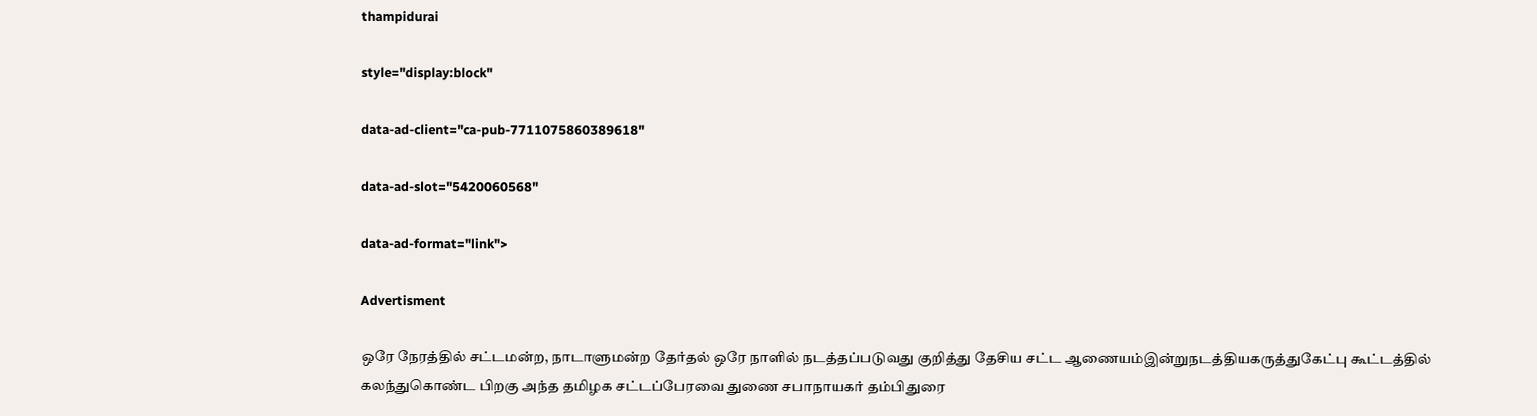thampidurai

style="display:block"

data-ad-client="ca-pub-7711075860389618"

data-ad-slot="5420060568"

data-ad-format="link">

Advertisment

ஒரே நேரத்தில் சட்டமன்ற, நாடாளுமன்ற தேர்தல் ஒரே நாளில் நடத்தப்படுவது குறித்து தேசிய சட்ட ஆணையம்இன்றுநடத்தியகருத்துகேட்பு கூட்டத்தில் கலந்துகொண்ட பிறகு அந்த தமிழக சட்டப்பேரவை துணை சபாநாயகர் தம்பிதுரை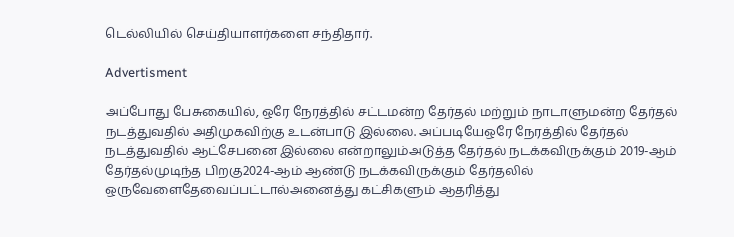டெல்லியில் செய்தியாளர்களை சந்திதார்.

Advertisment

அப்போது பேசுகையில், ஒரே நேரத்தில் சட்டமன்ற தேர்தல் மற்றும் நாடாளுமன்ற தேர்தல் நடத்துவதில் அதிமுகவிற்கு உடன்பாடு இல்லை. அப்படியேஒரே நேரத்தில் தேர்தல் நடத்துவதில் ஆட்சேபனை இல்லை என்றாலும்அடுத்த தேர்தல் நடக்கவிருக்கும் 2019-ஆம் தேர்தல்முடிந்த பிறகு2024-ஆம் ஆண்டு நடக்கவிருக்கும் தேர்தலில் ஒருவேளைதேவைப்பட்டால்அனைத்து கட்சிகளும் ஆதரித்து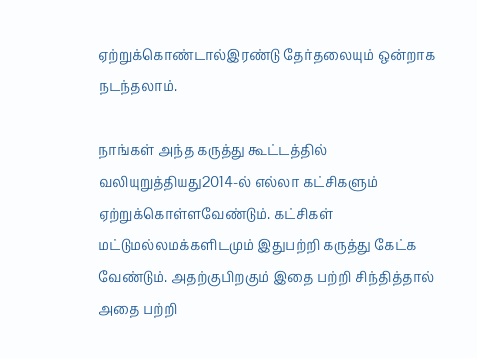ஏற்றுக்கொண்டால்இரண்டு தேர்தலையும் ஒன்றாக நடந்தலாம்.

நாங்கள் அந்த கருத்து கூட்டத்தில் வலியுறுத்தியது2014-ல் எல்லா கட்சிகளும் ஏற்றுக்கொள்ளவேண்டும். கட்சிகள் மட்டுமல்லமக்களிடமும் இதுபற்றி கருத்து கேட்க வேண்டும். அதற்குபிறகும் இதை பற்றி சிந்தித்தால் அதை பற்றி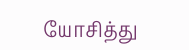யோசித்து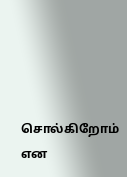சொல்கிறோம் என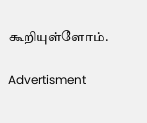கூறியுள்ளோம்.

Advertisment